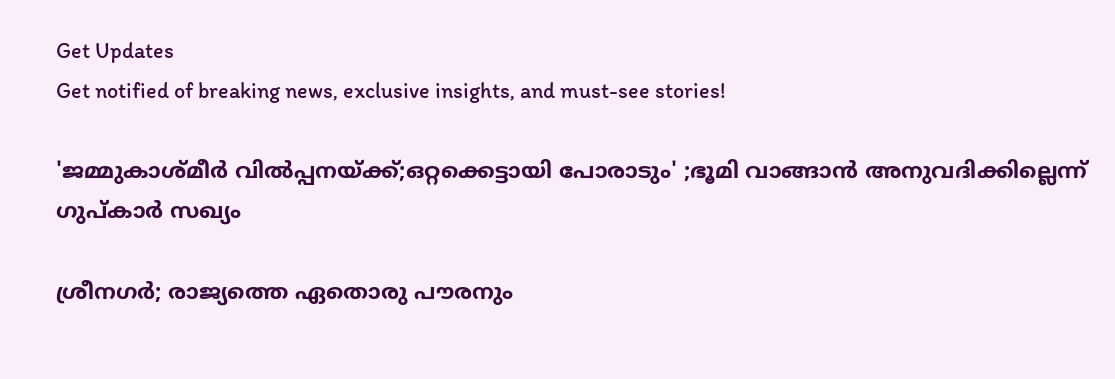Get Updates
Get notified of breaking news, exclusive insights, and must-see stories!

'ജമ്മുകാശ്മീർ വിൽപ്പനയ്ക്ക്;ഒറ്റക്കെട്ടായി പോരാടും' ;ഭൂമി വാങ്ങാൻ അനുവദിക്കില്ലെന്ന് ഗുപ്കാര്‍ സഖ്യം

ശ്രീനഗർ; രാജ്യത്തെ ഏതൊരു പൗരനും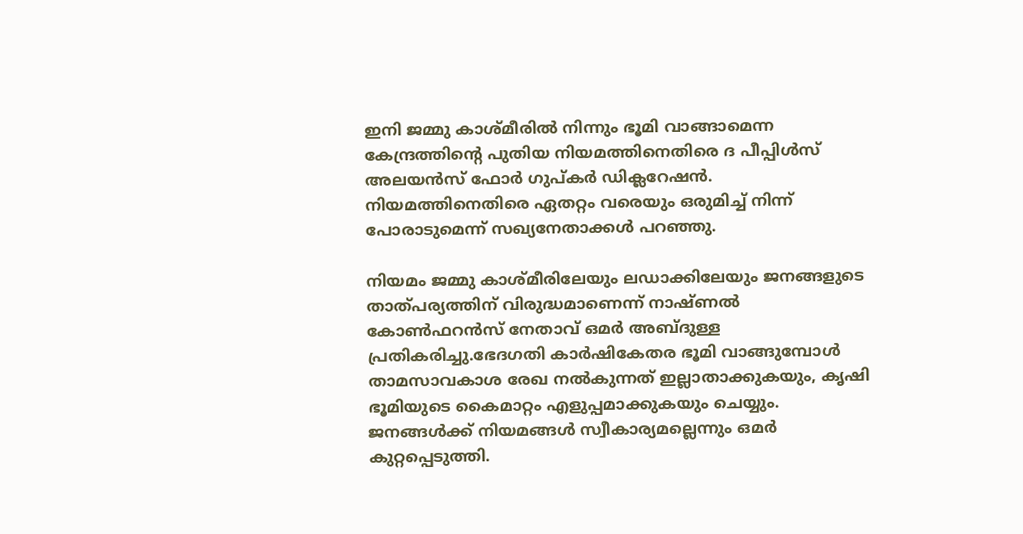ഇനി ജമ്മു കാശ്മീരിൽ നിന്നും ഭൂമി വാങ്ങാമെന്ന കേന്ദ്രത്തിന്റെ പുതിയ നിയമത്തിനെതിരെ ദ പീപ്പിൾസ് അലയൻസ് ഫോർ ഗുപ്കർ ഡിക്ലറേഷൻ. നിയമത്തിനെതിരെ ഏതറ്റം വരെയും ഒരുമിച്ച് നിന്ന് പോരാടുമെന്ന് സഖ്യനേതാക്കൾ പറഞ്ഞു.

നിയമം ജമ്മു കാശ്മീരിലേയും ലഡാക്കിലേയും ജനങ്ങളുടെ താത്പര്യത്തിന് വിരുദ്ധമാണെന്ന് നാഷ്ണൽ കോൺഫറൻസ് നേതാവ് ഒമർ അബ്ദുള്ള പ്രതികരിച്ചു.ഭേദഗതി കാർഷികേതര ഭൂമി വാങ്ങുമ്പോൾ താമസാവകാശ രേഖ നൽകുന്നത് ഇല്ലാതാക്കുകയും, കൃഷി ഭൂമിയുടെ കൈമാറ്റം എളുപ്പമാക്കുകയും ചെയ്യും. ജനങ്ങൾക്ക് നിയമങ്ങൾ സ്വീകാര്യമല്ലെന്നും ഒമർ കുറ്റപ്പെടുത്തി.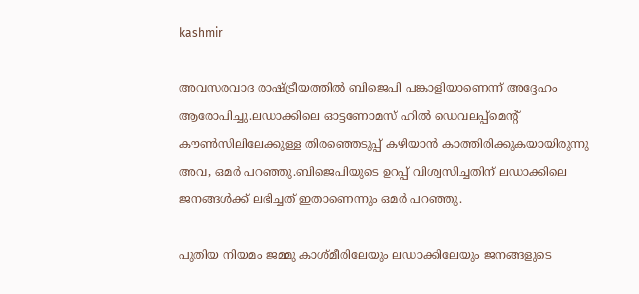kashmir

അവസരവാദ രാഷ്ട്രീയത്തിൽ ബിജെപി പങ്കാളിയാണെന്ന് അദ്ദേഹം ആരോപിച്ചു.ലഡാക്കിലെ ഓട്ടണോമസ് ഹിൽ ഡെവലപ്പ്മെന്റ് കൗൺസിലിലേക്കുള്ള തിരഞ്ഞെടുപ്പ് കഴിയാൻ കാത്തിരിക്കുകയായിരുന്നു അവ, ഒമർ പറഞ്ഞു.ബിജെപിയുടെ ഉറപ്പ് വിശ്വസിച്ചതിന് ലഡാക്കിലെ ജനങ്ങൾക്ക് ലഭിച്ചത് ഇതാണെന്നും ഒമർ പറഞ്ഞു.

പുതിയ നിയമം ജമ്മു കാശ്മീരിലേയും ലഡാക്കിലേയും ജനങ്ങളുടെ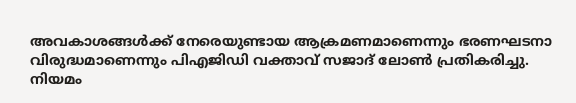അവകാശങ്ങൾക്ക് നേരെയുണ്ടായ ആക്രമണമാണെന്നും ഭരണഘടനാ വിരുദ്ധമാണെന്നും പിഎജിഡി വക്താവ് സജാദ് ലോൺ പ്രതികരിച്ചു. നിയമം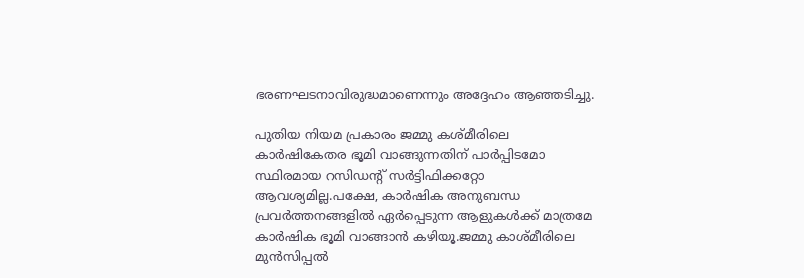ഭരണഘടനാവിരുദ്ധമാണെന്നും അദ്ദേഹം ആഞ്ഞടിച്ചു.

പുതിയ നിയമ പ്രകാരം ജമ്മു കശ്മീരിലെ കാര്‍ഷികേതര ഭൂമി വാങ്ങുന്നതിന് പാര്‍പ്പിടമോ സ്ഥിരമായ റസിഡന്റ് സര്‍ട്ടിഫിക്കറ്റോ ആവശ്യമില്ല.പക്ഷേ, കാര്‍ഷിക അനുബന്ധ പ്രവര്‍ത്തനങ്ങളില്‍ ഏര്‍പ്പെടുന്ന ആളുകള്‍ക്ക് മാത്രമേ കാര്‍ഷിക ഭൂമി വാങ്ങാൻ കഴിയൂ.ജമ്മു കാശ്മീരിലെ മുൻസിപ്പല്‍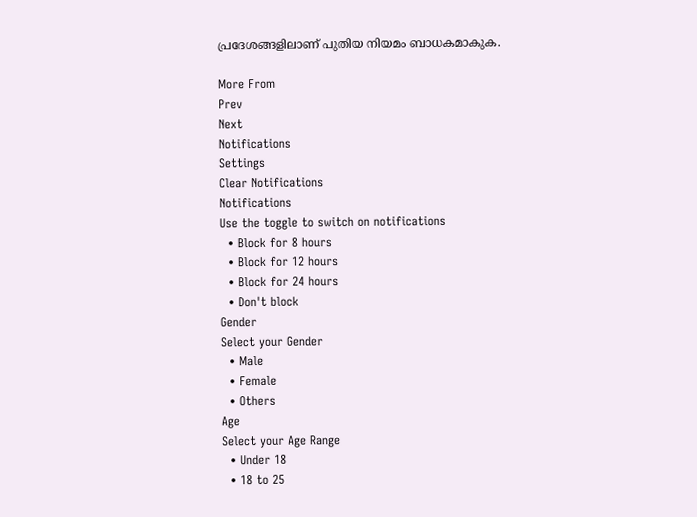പ്രദേശങ്ങളിലാണ് പുതിയ നിയമം ബാധകമാകുക.

More From
Prev
Next
Notifications
Settings
Clear Notifications
Notifications
Use the toggle to switch on notifications
  • Block for 8 hours
  • Block for 12 hours
  • Block for 24 hours
  • Don't block
Gender
Select your Gender
  • Male
  • Female
  • Others
Age
Select your Age Range
  • Under 18
  • 18 to 25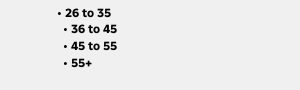• 26 to 35
  • 36 to 45
  • 45 to 55
  • 55+